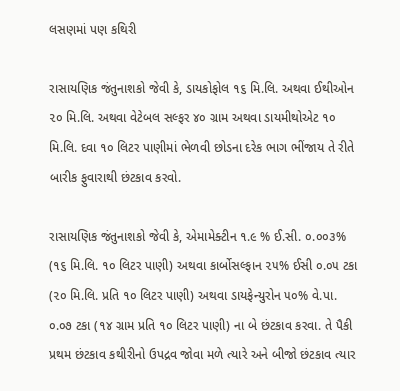લસણમાં પણ કથિરી

રાસાયણિક જંતુનાશકો જેવી કે, ડાયકોફોલ ૧૬ મિ.લિ. અથવા ઈથીઓન ૨૦ મિ.લિ. અથવા વેટેબલ સલ્ફર ૪૦ ગ્રામ અથવા ડાયમીથોએટ ૧૦ મિ.લિ. દવા ૧૦ લિટર પાણીમાં ભેળવી છોડના દરેક ભાગ ભીંજાય તે રીતે બારીક ફુવારાથી છંટકાવ કરવો.

રાસાયણિક જંતુનાશકો જેવી કે, એમામેક્ટીન ૧.૯ % ઈ.સી. ૦.૦૦૩% (૧૬ મિ.લિ. ૧૦ લિટર પાણી) અથવા કાર્બોસલ્ફાન ૨૫% ઈસી ૦.૦૫ ટકા (૨૦ મિ.લિ. પ્રતિ ૧૦ લિટર પાણી) અથવા ડાયફેન્યુરોન ૫૦% વે.પા. ૦.૦૭ ટકા (૧૪ ગ્રામ પ્રતિ ૧૦ લિટર પાણી) ના બે છંટકાવ કરવા. તે પૈકી પ્રથમ છંટકાવ કથીરીનો ઉપદ્રવ જોવા મળે ત્યારે અને બીજો છંટકાવ ત્યાર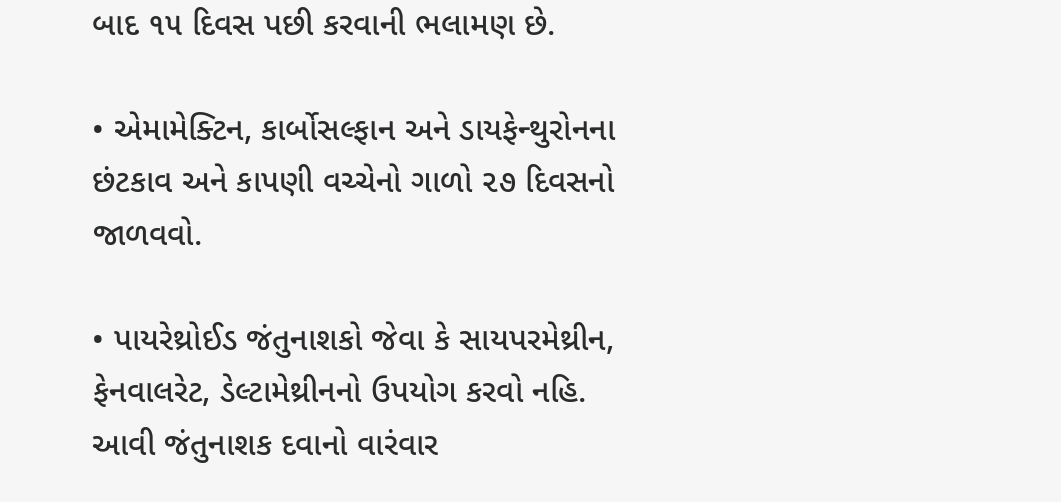બાદ ૧૫ દિવસ પછી કરવાની ભલામણ છે.

• એમામેક્ટિન, કાર્બોસલ્ફાન અને ડાયફેન્થુરોનના છંટકાવ અને કાપણી વચ્ચેનો ગાળો ૨૭ દિવસનો જાળવવો.

• પાયરેથ્રોઈડ જંતુનાશકો જેવા કે સાયપરમેથ્રીન, ફેનવાલરેટ, ડેલ્ટામેથ્રીનનો ઉપયોગ કરવો નહિ. આવી જંતુનાશક દવાનો વારંવાર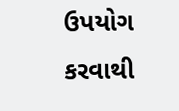ઉપયોગ કરવાથી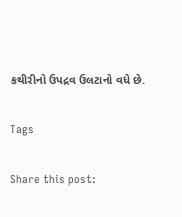કથીરીનો ઉપદ્રવ ઉલટાનો વધે છે.

Tags

Share this post: